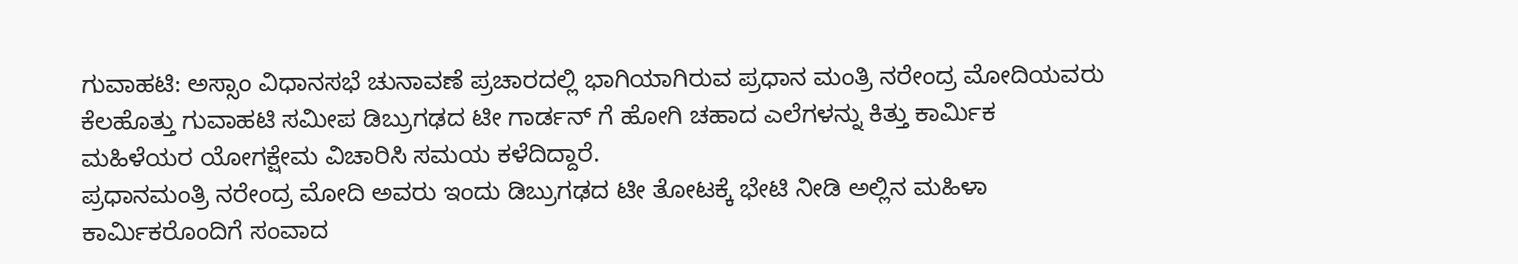ಗುವಾಹಟಿ: ಅಸ್ಸಾಂ ವಿಧಾನಸಭೆ ಚುನಾವಣೆ ಪ್ರಚಾರದಲ್ಲಿ ಭಾಗಿಯಾಗಿರುವ ಪ್ರಧಾನ ಮಂತ್ರಿ ನರೇಂದ್ರ ಮೋದಿಯವರು ಕೆಲಹೊತ್ತು ಗುವಾಹಟಿ ಸಮೀಪ ಡಿಬ್ರುಗಢದ ಟೀ ಗಾರ್ಡನ್ ಗೆ ಹೋಗಿ ಚಹಾದ ಎಲೆಗಳನ್ನು ಕಿತ್ತು ಕಾರ್ಮಿಕ ಮಹಿಳೆಯರ ಯೋಗಕ್ಷೇಮ ವಿಚಾರಿಸಿ ಸಮಯ ಕಳೆದಿದ್ದಾರೆ.
ಪ್ರಧಾನಮಂತ್ರಿ ನರೇಂದ್ರ ಮೋದಿ ಅವರು ಇಂದು ಡಿಬ್ರುಗಢದ ಟೀ ತೋಟಕ್ಕೆ ಭೇಟಿ ನೀಡಿ ಅಲ್ಲಿನ ಮಹಿಳಾ ಕಾರ್ಮಿಕರೊಂದಿಗೆ ಸಂವಾದ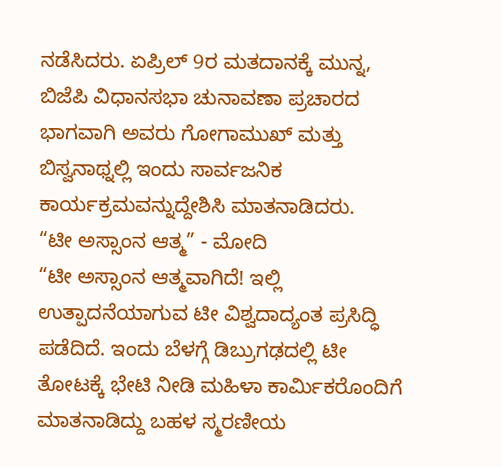ನಡೆಸಿದರು. ಏಪ್ರಿಲ್ 9ರ ಮತದಾನಕ್ಕೆ ಮುನ್ನ, ಬಿಜೆಪಿ ವಿಧಾನಸಭಾ ಚುನಾವಣಾ ಪ್ರಚಾರದ ಭಾಗವಾಗಿ ಅವರು ಗೋಗಾಮುಖ್ ಮತ್ತು ಬಿಸ್ವನಾಥ್ನಲ್ಲಿ ಇಂದು ಸಾರ್ವಜನಿಕ ಕಾರ್ಯಕ್ರಮವನ್ನುದ್ದೇಶಿಸಿ ಮಾತನಾಡಿದರು.
“ಟೀ ಅಸ್ಸಾಂನ ಆತ್ಮ” - ಮೋದಿ
“ಟೀ ಅಸ್ಸಾಂನ ಆತ್ಮವಾಗಿದೆ! ಇಲ್ಲಿ ಉತ್ಪಾದನೆಯಾಗುವ ಟೀ ವಿಶ್ವದಾದ್ಯಂತ ಪ್ರಸಿದ್ಧಿ ಪಡೆದಿದೆ. ಇಂದು ಬೆಳಗ್ಗೆ ಡಿಬ್ರುಗಢದಲ್ಲಿ ಟೀ ತೋಟಕ್ಕೆ ಭೇಟಿ ನೀಡಿ ಮಹಿಳಾ ಕಾರ್ಮಿಕರೊಂದಿಗೆ ಮಾತನಾಡಿದ್ದು ಬಹಳ ಸ್ಮರಣೀಯ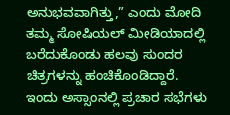ಅನುಭವವಾಗಿತ್ತು,” ಎಂದು ಮೋದಿ ತಮ್ಮ ಸೋಷಿಯಲ್ ಮೀಡಿಯಾದಲ್ಲಿ ಬರೆದುಕೊಂಡು ಹಲವು ಸುಂದರ ಚಿತ್ರಗಳನ್ನು ಹಂಚಿಕೊಂಡಿದ್ದಾರೆ.
ಇಂದು ಅಸ್ಸಾಂನಲ್ಲಿ ಪ್ರಚಾರ ಸಭೆಗಳು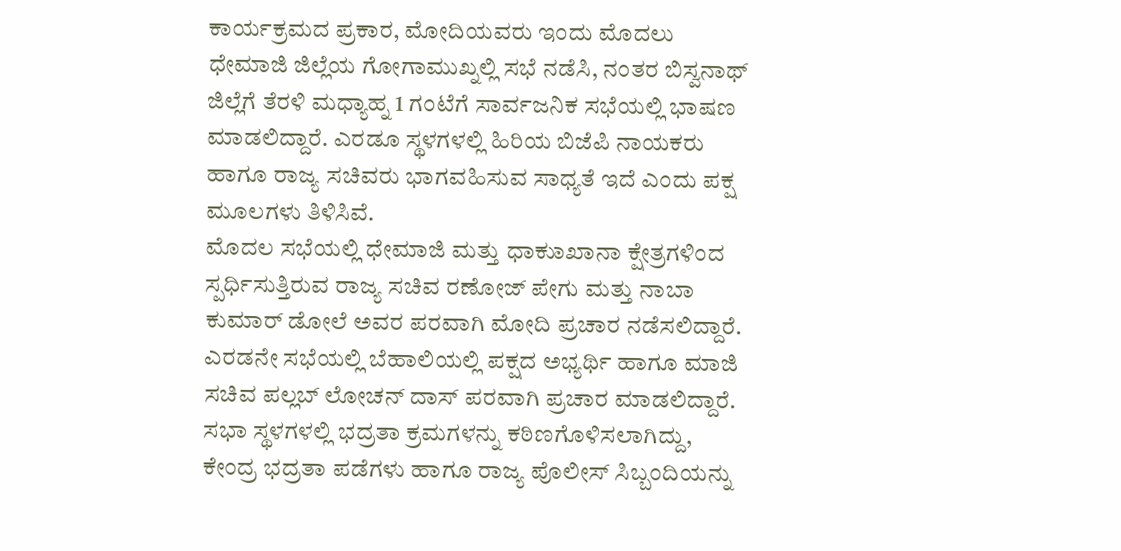ಕಾರ್ಯಕ್ರಮದ ಪ್ರಕಾರ, ಮೋದಿಯವರು ಇಂದು ಮೊದಲು ಧೇಮಾಜಿ ಜಿಲ್ಲೆಯ ಗೋಗಾಮುಖ್ನಲ್ಲಿ ಸಭೆ ನಡೆಸಿ, ನಂತರ ಬಿಸ್ವನಾಥ್ ಜಿಲ್ಲೆಗೆ ತೆರಳಿ ಮಧ್ಯಾಹ್ನ 1 ಗಂಟೆಗೆ ಸಾರ್ವಜನಿಕ ಸಭೆಯಲ್ಲಿ ಭಾಷಣ ಮಾಡಲಿದ್ದಾರೆ. ಎರಡೂ ಸ್ಥಳಗಳಲ್ಲಿ ಹಿರಿಯ ಬಿಜೆಪಿ ನಾಯಕರು ಹಾಗೂ ರಾಜ್ಯ ಸಚಿವರು ಭಾಗವಹಿಸುವ ಸಾಧ್ಯತೆ ಇದೆ ಎಂದು ಪಕ್ಷ ಮೂಲಗಳು ತಿಳಿಸಿವೆ.
ಮೊದಲ ಸಭೆಯಲ್ಲಿ ಧೇಮಾಜಿ ಮತ್ತು ಧಾಕುಾಖಾನಾ ಕ್ಷೇತ್ರಗಳಿಂದ ಸ್ಪರ್ಧಿಸುತ್ತಿರುವ ರಾಜ್ಯ ಸಚಿವ ರಣೋಜ್ ಪೇಗು ಮತ್ತು ನಾಬಾ ಕುಮಾರ್ ಡೋಲೆ ಅವರ ಪರವಾಗಿ ಮೋದಿ ಪ್ರಚಾರ ನಡೆಸಲಿದ್ದಾರೆ. ಎರಡನೇ ಸಭೆಯಲ್ಲಿ ಬೆಹಾಲಿಯಲ್ಲಿ ಪಕ್ಷದ ಅಭ್ಯರ್ಥಿ ಹಾಗೂ ಮಾಜಿ ಸಚಿವ ಪಲ್ಲಬ್ ಲೋಚನ್ ದಾಸ್ ಪರವಾಗಿ ಪ್ರಚಾರ ಮಾಡಲಿದ್ದಾರೆ.
ಸಭಾ ಸ್ಥಳಗಳಲ್ಲಿ ಭದ್ರತಾ ಕ್ರಮಗಳನ್ನು ಕಠಿಣಗೊಳಿಸಲಾಗಿದ್ದು, ಕೇಂದ್ರ ಭದ್ರತಾ ಪಡೆಗಳು ಹಾಗೂ ರಾಜ್ಯ ಪೊಲೀಸ್ ಸಿಬ್ಬಂದಿಯನ್ನು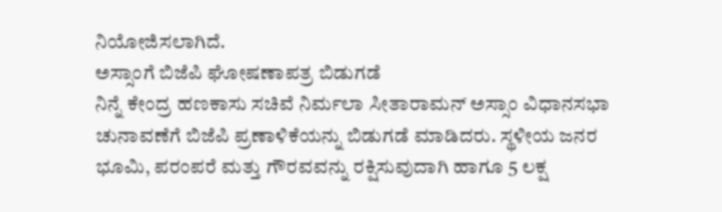ನಿಯೋಜಿಸಲಾಗಿದೆ.
ಅಸ್ಸಾಂಗೆ ಬಿಜೆಪಿ ಘೋಷಣಾಪತ್ರ ಬಿಡುಗಡೆ
ನಿನ್ನೆ ಕೇಂದ್ರ ಹಣಕಾಸು ಸಚಿವೆ ನಿರ್ಮಲಾ ಸೀತಾರಾಮನ್ ಅಸ್ಸಾಂ ವಿಧಾನಸಭಾ ಚುನಾವಣೆಗೆ ಬಿಜೆಪಿ ಪ್ರಣಾಳಿಕೆಯನ್ನು ಬಿಡುಗಡೆ ಮಾಡಿದರು. ಸ್ಥಳೀಯ ಜನರ ಭೂಮಿ, ಪರಂಪರೆ ಮತ್ತು ಗೌರವವನ್ನು ರಕ್ಷಿಸುವುದಾಗಿ ಹಾಗೂ 5 ಲಕ್ಷ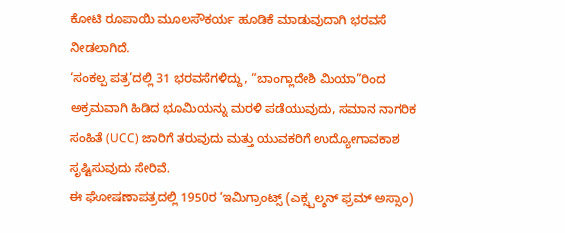ಕೋಟಿ ರೂಪಾಯಿ ಮೂಲಸೌಕರ್ಯ ಹೂಡಿಕೆ ಮಾಡುವುದಾಗಿ ಭರವಸೆ ನೀಡಲಾಗಿದೆ.
‘ಸಂಕಲ್ಪ ಪತ್ರ’ದಲ್ಲಿ 31 ಭರವಸೆಗಳಿದ್ದು, “ಬಾಂಗ್ಲಾದೇಶಿ ಮಿಯಾ”ರಿಂದ ಅಕ್ರಮವಾಗಿ ಹಿಡಿದ ಭೂಮಿಯನ್ನು ಮರಳಿ ಪಡೆಯುವುದು, ಸಮಾನ ನಾಗರಿಕ ಸಂಹಿತೆ (UCC) ಜಾರಿಗೆ ತರುವುದು ಮತ್ತು ಯುವಕರಿಗೆ ಉದ್ಯೋಗಾವಕಾಶ ಸೃಷ್ಟಿಸುವುದು ಸೇರಿವೆ.
ಈ ಘೋಷಣಾಪತ್ರದಲ್ಲಿ 1950ರ ‘ಇಮಿಗ್ರಾಂಟ್ಸ್ (ಎಕ್ಸ್ಪಲ್ಶನ್ ಫ್ರಮ್ ಅಸ್ಸಾಂ)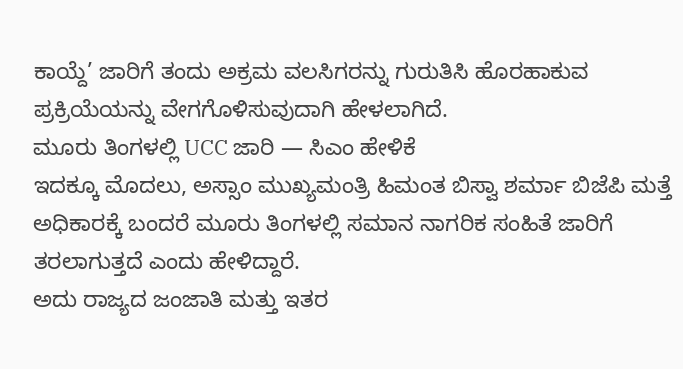ಕಾಯ್ದೆ’ ಜಾರಿಗೆ ತಂದು ಅಕ್ರಮ ವಲಸಿಗರನ್ನು ಗುರುತಿಸಿ ಹೊರಹಾಕುವ ಪ್ರಕ್ರಿಯೆಯನ್ನು ವೇಗಗೊಳಿಸುವುದಾಗಿ ಹೇಳಲಾಗಿದೆ.
ಮೂರು ತಿಂಗಳಲ್ಲಿ UCC ಜಾರಿ — ಸಿಎಂ ಹೇಳಿಕೆ
ಇದಕ್ಕೂ ಮೊದಲು, ಅಸ್ಸಾಂ ಮುಖ್ಯಮಂತ್ರಿ ಹಿಮಂತ ಬಿಸ್ವಾ ಶರ್ಮಾ ಬಿಜೆಪಿ ಮತ್ತೆ ಅಧಿಕಾರಕ್ಕೆ ಬಂದರೆ ಮೂರು ತಿಂಗಳಲ್ಲಿ ಸಮಾನ ನಾಗರಿಕ ಸಂಹಿತೆ ಜಾರಿಗೆ ತರಲಾಗುತ್ತದೆ ಎಂದು ಹೇಳಿದ್ದಾರೆ.
ಅದು ರಾಜ್ಯದ ಜಂಜಾತಿ ಮತ್ತು ಇತರ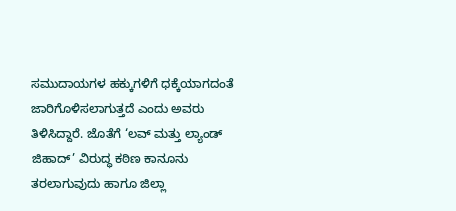ಸಮುದಾಯಗಳ ಹಕ್ಕುಗಳಿಗೆ ಧಕ್ಕೆಯಾಗದಂತೆ ಜಾರಿಗೊಳಿಸಲಾಗುತ್ತದೆ ಎಂದು ಅವರು ತಿಳಿಸಿದ್ದಾರೆ. ಜೊತೆಗೆ ‘ಲವ್ ಮತ್ತು ಲ್ಯಾಂಡ್ ಜಿಹಾದ್’ ವಿರುದ್ಧ ಕಠಿಣ ಕಾನೂನು ತರಲಾಗುವುದು ಹಾಗೂ ಜಿಲ್ಲಾ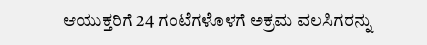ಆಯುಕ್ತರಿಗೆ 24 ಗಂಟೆಗಳೊಳಗೆ ಅಕ್ರಮ ವಲಸಿಗರನ್ನು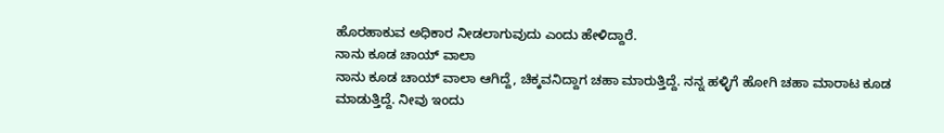ಹೊರಹಾಕುವ ಅಧಿಕಾರ ನೀಡಲಾಗುವುದು ಎಂದು ಹೇಳಿದ್ದಾರೆ.
ನಾನು ಕೂಡ ಚಾಯ್ ವಾಲಾ
ನಾನು ಕೂಡ ಚಾಯ್ ವಾಲಾ ಆಗಿದ್ದೆ, ಚಿಕ್ಕವನಿದ್ದಾಗ ಚಹಾ ಮಾರುತ್ತಿದ್ದೆ. ನನ್ನ ಹಳ್ಳಿಗೆ ಹೋಗಿ ಚಹಾ ಮಾರಾಟ ಕೂಡ ಮಾಡುತ್ತಿದ್ದೆ. ನೀವು ಇಂದು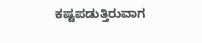ಕಷ್ಟಪಡುತ್ತಿರುವಾಗ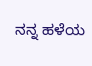ನನ್ನ ಹಳೆಯ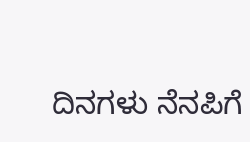ದಿನಗಳು ನೆನಪಿಗೆ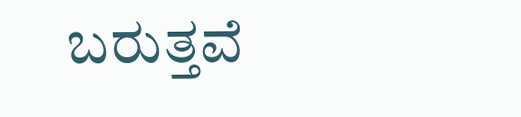ಬರುತ್ತವೆ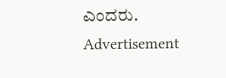ಎಂದರು.
Advertisement